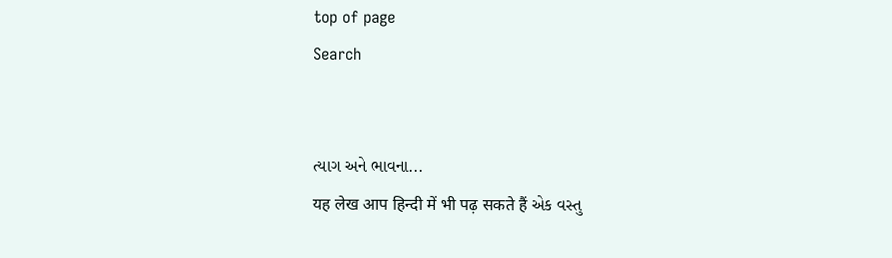top of page
Search


ત્યાગ અને ભાવના...
यह लेख आप हिन्दी में भी पढ़ सकते हैं એક વસ્તુ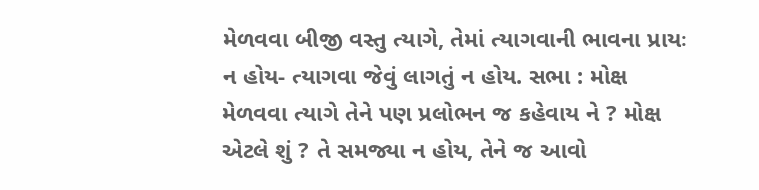મેળવવા બીજી વસ્તુ ત્યાગે, તેમાં ત્યાગવાની ભાવના પ્રાયઃ ન હોય- ત્યાગવા જેવું લાગતું ન હોય. સભા : મોક્ષ મેળવવા ત્યાગે તેને પણ પ્રલોભન જ કહેવાય ને ? મોક્ષ એટલે શું ? તે સમજ્યા ન હોય, તેને જ આવો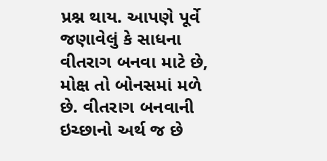પ્રશ્ન થાય. આપણે પૂર્વે જણાવેલું કે સાધના વીતરાગ બનવા માટે છે, મોક્ષ તો બોનસમાં મળે છે. વીતરાગ બનવાની ઇચ્છાનો અર્થ જ છે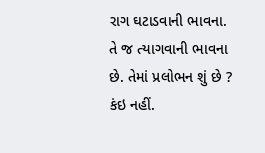રાગ ઘટાડવાની ભાવના. તે જ ત્યાગવાની ભાવના છે. તેમાં પ્રલોભન શું છે ? કંઇ નહીં.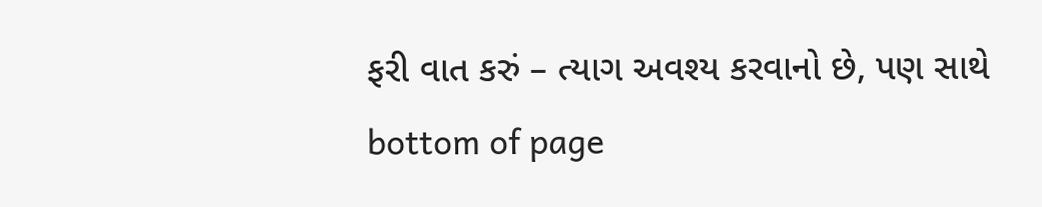ફરી વાત કરું – ત્યાગ અવશ્ય કરવાનો છે, પણ સાથે
bottom of page